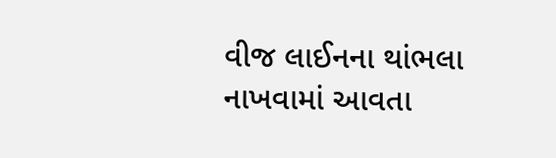વીજ લાઈનના થાંભલા નાખવામાં આવતા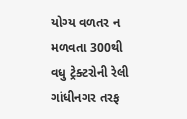યોગ્ય વળતર ન મળવતા 300થી વધુ ટ્રેક્ટરોની રેલી ગાંધીનગર તરફ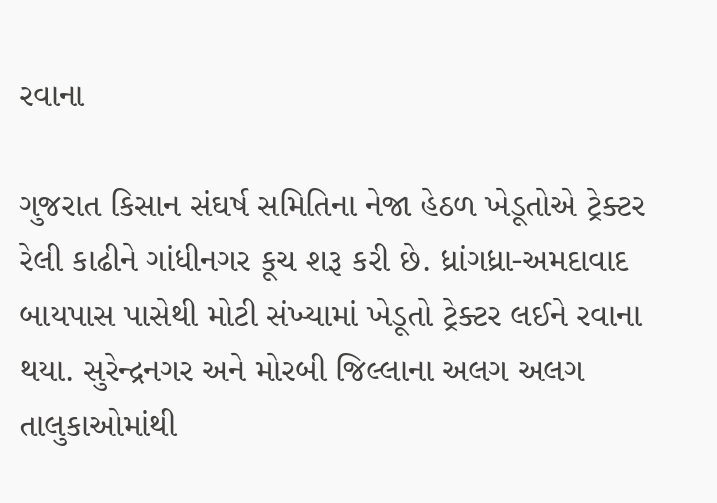રવાના

ગુજરાત કિસાન સંઘર્ષ સમિતિના નેજા હેઠળ ખેડૂતોએ ટ્રેક્ટર રેલી કાઢીને ગાંધીનગર કૂચ શરૂ કરી છે. ધ્રાંગધ્રા-અમદાવાદ બાયપાસ પાસેથી મોટી સંખ્યામાં ખેડૂતો ટ્રેક્ટર લઈને રવાના થયા. સુરેન્દ્રનગર અને મોરબી જિલ્લાના અલગ અલગ તાલુકાઓમાંથી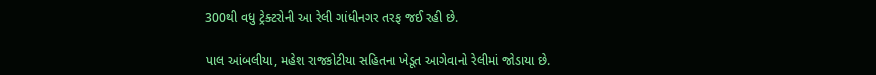300થી વધુ ટ્રેક્ટરોની આ રેલી ગાંધીનગર તરફ જઈ રહી છે.

પાલ આંબલીયા, મહેશ રાજકોટીયા સહિતના ખેડૂત આગેવાનો રેલીમાં જોડાયા છે.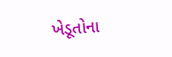ખેડૂતોના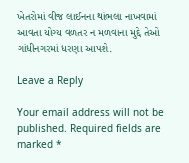ખેતરોમાં વીજ લાઈનના થાંભલા નાખવામાં આવતા યોગ્ય વળતર ન મળવાના મુદ્દે તેઓ ગાંધીનગરમાં ધરણા આપશે.

Leave a Reply

Your email address will not be published. Required fields are marked *